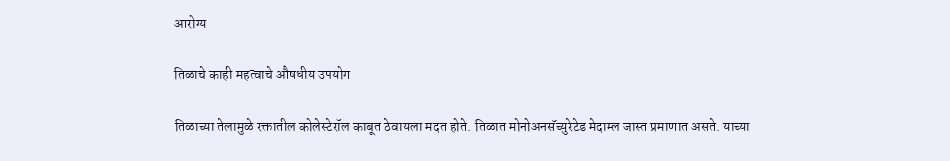आरोग्य

तिळाचे काही महत्वाचे औषधीय उपयोग

तिळाच्या तेलामुळे रक्तातील कोलेस्टेरॉल काबूत ठेवायला मदत होते. तिळात मोनोअनसॅच्युरेटेड मेदाम्ल जास्त प्रमाणात असते. याच्या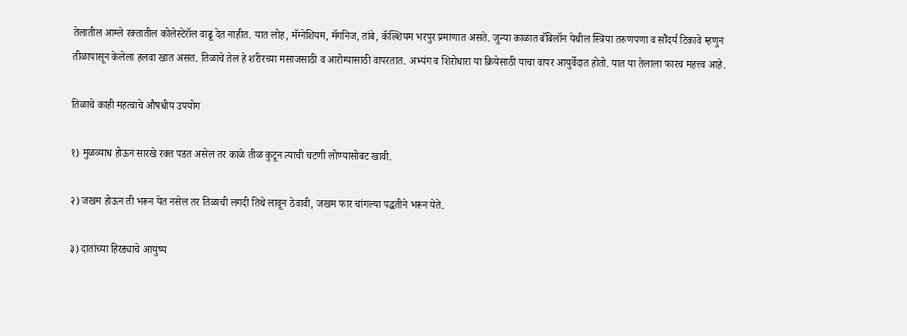तेलातील आम्ले रक्तातील कोलेस्टेरॉल वाढू देत नाहीत. यात लोह, मॅग्नेशियम, मॅगनिज, तांबे, कॅल्शियम भरपुर प्रमाणात असते. जुन्या काळात बॅबिलॉन येथील स्त्रिया तरुणपणा व सौंदर्य टिकावे म्हणुन तीळापासून केलेला हलवा खात असत. तिळाचे तेल हे शरीरच्या मसाजसाठी व आरोग्यासाठी वापरतात. अभ्यंग व शिरोधारा या क्रियेसाठी याचा वापर आयुर्वेदात होतो. यात या तेलाला फारच महत्त्व आहे.

तिळाचे काही महत्वाचे औषधीय उपयोग

१) मुळव्याध होऊन सारखे रक्त पडत असेल तर काळे तीळ कुटून त्याची चटणी लोण्यासोबट खावी.

२) जखम होऊन ती भरून येत नसेल तर तिळाची लगदी तिथे लावून ठेवावी, जखम फार चांगल्या पद्धतीने भरून येते.

३) दातांच्या हिरड्याचे आयुष्य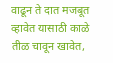वाढून ते दात मजबूत व्हावेत यासाठी काळे तीळ चावून खावेत,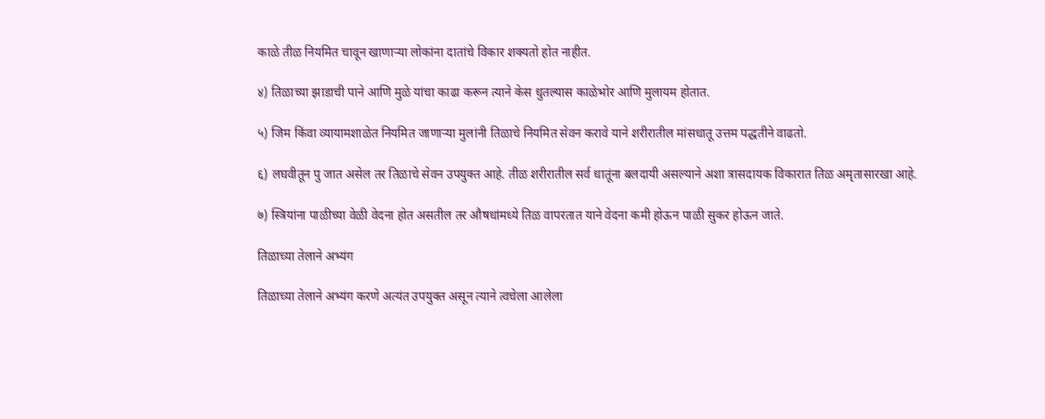काळे तीळ नियमित चावून खाणाऱ्या लोकांना दातांचे विकार शक्यतो होत नाहीत.

४) तिळाच्या झाडाची पाने आणि मुळे यांचा काढा करून त्याने केस धुतल्यास काळेभोर आणि मुलायम होतात.

५) जिम किंवा व्यायामशाळेत नियमित जाणाऱ्या मुलांनी तिळाचे नियमित सेवन करावे याने शरीरातील मांसधातू उत्तम पद्धतीने वाढतो.

६) लघवीतून पु जात असेल तर तिळाचे सेवन उपयुक्त आहे. तीळ शरीरातील सर्व धातूंना बलदायी असल्याने अशा त्रासदायक विकारात तिळ अमृतासारखा आहे.

७) स्त्रियांना पाळीच्या वेळी वेदना होत असतील तर औषधांमध्ये तिळ वापरतात याने वेदना कमी होऊन पाळी सुकर होऊन जाते.

तिळाच्या तेलाने अभ्यंग

तिळाच्या तेलाने अभ्यंग करणे अत्यंत उपयुक्त असून त्याने त्वचेला आलेला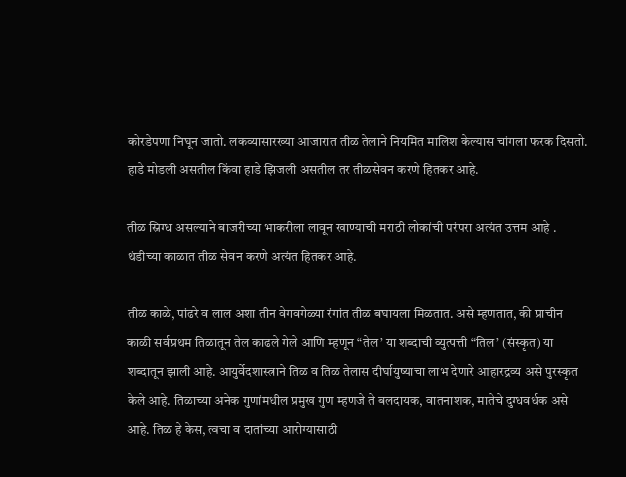कोरडेपणा निघून जातो. लकव्यासारख्या आजारात तीळ तेलाने नियमित मालिश केल्यास चांगला फरक दिसतो. हाडे मोडली असतील किंवा हाडे झिजली असतील तर तीळसेवन करणे हितकर आहे.

तीळ स्निग्ध असल्याने बाजरीच्या भाकरीला लावून खाण्याची मराठी लोकांची परंपरा अत्यंत उत्तम आहे . थंडीच्या काळात तीळ सेवन करणे अत्यंत हितकर आहे.

तीळ काळे, पांढरे व लाल अशा तीन वेगवगेळ्या रंगांत तीळ बघायला मिळतात. असे म्हणतात, की प्राचीन काळी सर्वप्रथम तिळातून तेल काढले गेले आणि म्हणून “तेल’ या शब्दाची व्युत्पत्ती “तिल’ (संस्कृत) या शब्दातून झाली आहे. आयुर्वेदशास्त्राने तिळ व तिळ तेलास दीर्घायुष्याचा लाभ देणारे आहारद्रव्य असे पुरस्कृत केले आहे. तिळाच्या अनेक गुणांमधील प्रमुख गुण म्हणजे ते बलदायक, वातनाशक, मातेचे दुग्धवर्धक असे आहे. तिळ हे केस, त्वचा व दातांच्या आरोग्यासाठी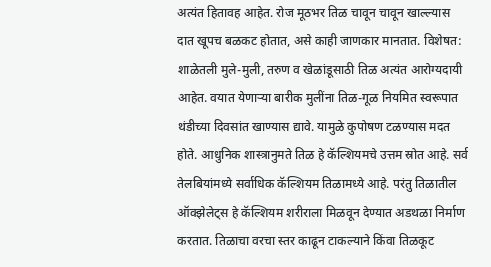अत्यंत हितावह आहेत. रोज मूठभर तिळ चावून चावून खाल्ल्यास दात खूपच बळकट होतात, असे काही जाणकार मानतात. विशेषत: शाळेतली मुले-मुली, तरुण व खेळांडूसाठी तिळ अत्यंत आरोग्यदायी आहेत. वयात येणाऱ्या बारीक मुलींना तिळ-गूळ नियमित स्वरूपात थंडीच्या दिवसांत खाण्यास द्यावे. यामुळे कुपोषण टळण्यास मदत होते. आधुनिक शास्त्रानुमते तिळ हे कॅल्शियमचे उत्तम स्रोत आहे. सर्व तेलबियांमध्ये सर्वाधिक कॅल्शियम तिळामध्ये आहे. परंतु तिळातील ऑक्झेलेट्‌स हे कॅल्शियम शरीराला मिळवून देण्यात अडथळा निर्माण करतात. तिळाचा वरचा स्तर काढून टाकल्याने किंवा तिळकूट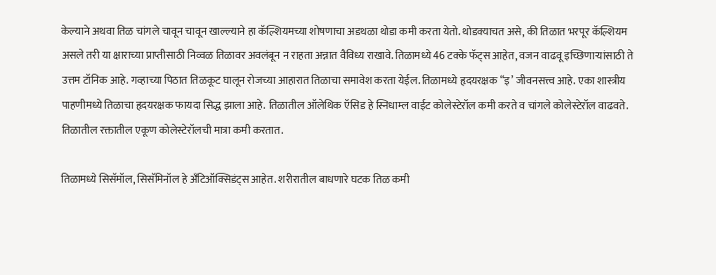केल्याने अथवा तिळ चांगले चावून चावून खाल्ल्याने हा कॅल्शियमच्या शोषणाचा अडथळा थोडा कमी करता येतो. थोडक्याचत असे, की तिळात भरपूर कॅल्शियम असले तरी या क्षाराच्या प्राप्तीसाठी निव्वळ तिळावर अवलंबून न राहता अन्नात वैविध्य राखावे. तिळामध्ये 46 टक्के फॅट्‌स आहेत, वजन वाढवू इच्छिणाऱ्यांसाठी ते उत्तम टॉनिक आहे. गव्हाच्या पिठात तिळकूट घालून रोजच्या आहारात तिळाचा समावेश करता येईल. तिळामध्ये हृदयरक्षक “इ’ जीवनसत्त्व आहे. एका शास्त्रीय पाहणीमध्ये तिळाचा हृदयरक्षक फायदा सिद्ध झाला आहे. तिळातील ऑलेथिक ऍसिड हे स्निधाम्ल वाईट कोलेस्टेरॉल कमी करते व चांगले कोलेस्टेरॉल वाढवते. तिळातील रक्तातील एकूण कोलेस्टेरॉलची मात्रा कमी करतात.

तिळामध्ये सिसॅमॉल, सिसॅमिनॉल हे अँटिऑक्सिडंट्‌स आहेत. शरीरातील बाधणारे घटक तिळ कमी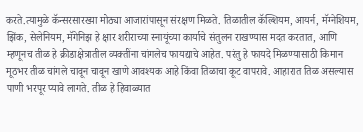करते.त्यामुळे कॅन्सरसारख्या मोठ्या आजारांपासून संरक्षण मिळते. तिळातील कॅल्शियम, आयर्न, मॅग्नेशियम, झिंक, सेलेनियम, मॅगेनिझ हे क्षार शरीराच्या स्नायूंच्या कार्याचे संतुलन राखण्यास मदत करतात, आणि म्हणूनच तीळ हे क्रीडाक्षेत्रातील व्यक्तींना चांगलेच फायद्याचे आहेत. परंतु हे फायदे मिळण्यासाठी किमान मूठभर तीळ चांगले चावून चावून खाणे आवश्यक आहे किंवा तिळाचा कूट वापरावे. आहारात तिळ असल्यास पाणी भरपूर प्यावे लागते. तीळ हे हिवाळ्यात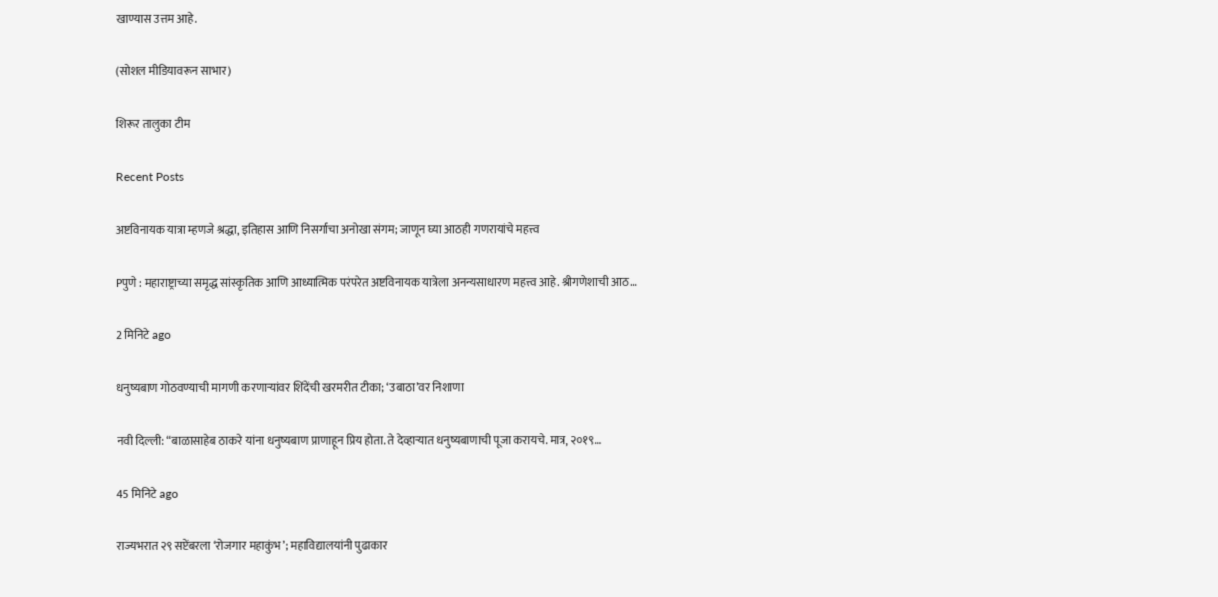खाण्यास उत्तम आहे.

(सोशल मीडियावरून साभार)

शिरूर तालुका टीम

Recent Posts

अष्टविनायक यात्रा म्हणजे श्रद्धा, इतिहास आणि निसर्गाचा अनोखा संगम; जाणून घ्या आठही गणरायांचे महत्त्व

Pपुणे : महाराष्ट्राच्या समृद्ध सांस्कृतिक आणि आध्यात्मिक परंपरेत अष्टविनायक यात्रेला अनन्यसाधारण महत्त्व आहे. श्रीगणेशाची आठ…

2 मिनिटे ago

धनुष्यबाण गोठवण्याची मागणी करणाऱ्यांवर शिंदेंची खरमरीत टीका; ‘उबाठा’वर निशाणा

नवी दिल्ली: “बाळासाहेब ठाकरे यांना धनुष्यबाण प्राणाहून प्रिय होता. ते देव्हाऱ्यात धनुष्यबाणाची पूजा करायचे. मात्र, २०१९…

45 मिनिटे ago

राज्यभरात २९ सप्टेंबरला ‘रोजगार महाकुंभ’; महाविद्यालयांनी पुढाकार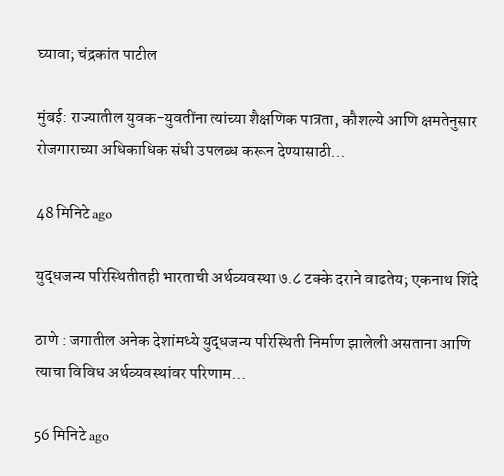घ्यावा; चंद्रकांत पाटील

मुंबई: राज्यातील युवक-युवतींना त्यांच्या शैक्षणिक पात्रता, कौशल्ये आणि क्षमतेनुसार रोजगाराच्या अधिकाधिक संधी उपलब्ध करून देण्यासाठी…

48 मिनिटे ago

युद्धजन्य परिस्थितीतही भारताची अर्थव्यवस्था ७.८ टक्के दराने वाढतेय; एकनाथ शिंदे

ठाणे : जगातील अनेक देशांमध्ये युद्धजन्य परिस्थिती निर्माण झालेली असताना आणि त्याचा विविध अर्थव्यवस्थांवर परिणाम…

56 मिनिटे ago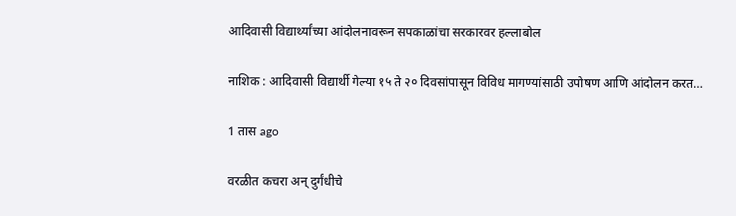आदिवासी विद्यार्थ्यांच्या आंदोलनावरून सपकाळांचा सरकारवर हल्लाबोल

नाशिक : आदिवासी विद्यार्थी गेल्या १५ ते २० दिवसांपासून विविध मागण्यांसाठी उपोषण आणि आंदोलन करत…

1 तास ago

वरळीत कचरा अन् दुर्गंधीचे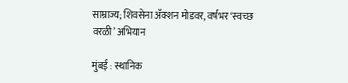साम्राज्य; शिवसेना ॲक्शन मोडवर, वर्षभर ‘स्वच्छ वरळी’ अभियान

मुंबई : स्थानिक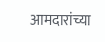आमदारांच्या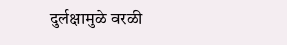दुर्लक्षामुळे वरळी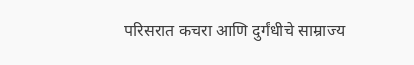परिसरात कचरा आणि दुर्गंधीचे साम्राज्य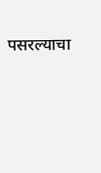पसरल्याचा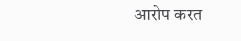आरोप करत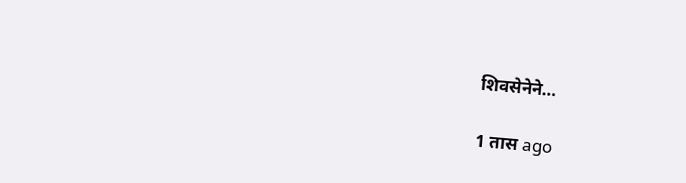शिवसेनेने…

1 तास ago